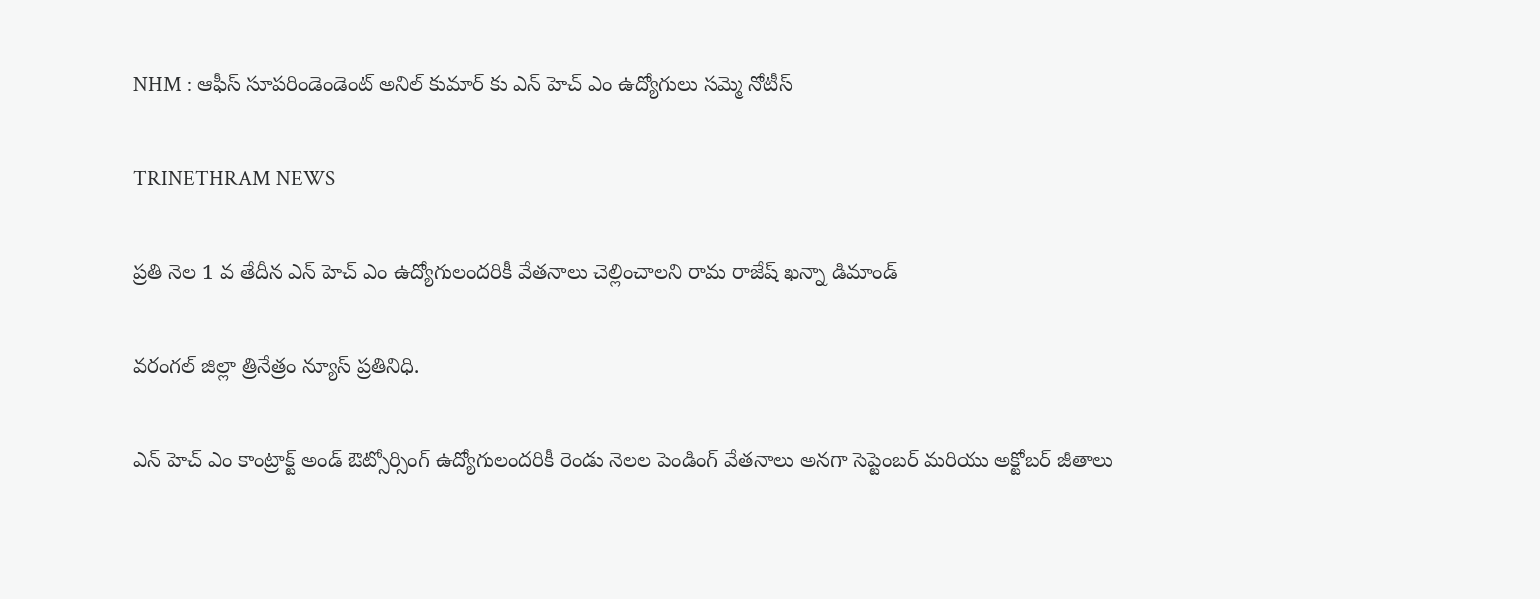NHM : ఆఫీస్ సూపరిండెండెంట్ అనిల్ కుమార్ కు ఎన్ హెచ్ ఎం ఉద్యోగులు సమ్మె నోటీస్

TRINETHRAM NEWS

ప్రతి నెల 1 వ తేదీన ఎన్ హెచ్ ఎం ఉద్యోగులందరికీ వేతనాలు చెల్లించాలని రామ రాజేష్ ఖన్నా డిమాండ్

వరంగల్ జిల్లా త్రినేత్రం న్యూస్ ప్రతినిధి.

ఎన్ హెచ్ ఎం కాంట్రాక్ట్ అండ్ ఔట్సోర్సింగ్ ఉద్యోగులందరికీ రెండు నెలల పెండింగ్ వేతనాలు అనగా సెప్టెంబర్ మరియు అక్టోబర్ జీతాలు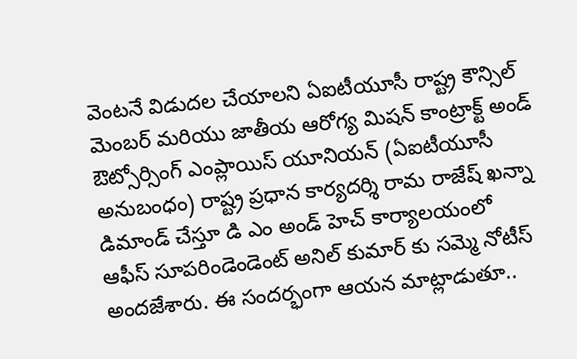వెంటనే విడుదల చేయాలని ఏఐటీయూసీ రాష్ట్ర కౌన్సిల్ మెంబర్ మరియు జాతీయ ఆరోగ్య మిషన్ కాంట్రాక్ట్ అండ్ ఔట్సోర్సింగ్ ఎంప్లాయిస్ యూనియన్ (ఏఐటీయూసీ అనుబంధం) రాష్ట్ర ప్రధాన కార్యదర్శి రామ రాజేష్ ఖన్నా డిమాండ్ చేస్తూ డి ఎం అండ్ హెచ్ కార్యాలయంలో ఆఫీస్ సూపరిండెండెంట్ అనిల్ కుమార్ కు సమ్మె నోటీస్ అందజేశారు. ఈ సందర్భంగా ఆయన మాట్లాడుతూ..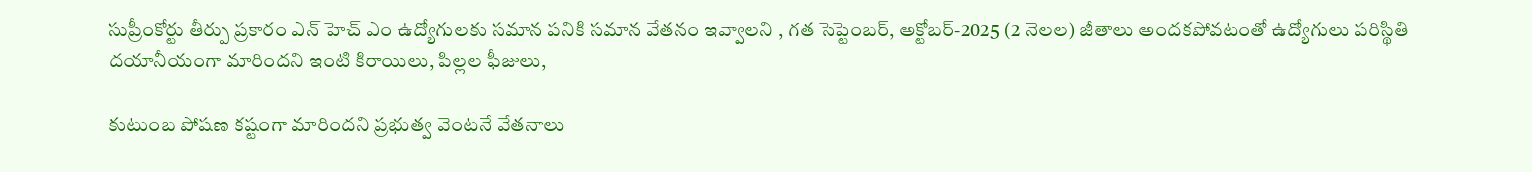సుప్రీంకోర్టు తీర్పు ప్రకారం ఎన్ హెచ్ ఎం ఉద్యోగులకు సమాన పనికి సమాన వేతనం ఇవ్వాలని , గత సెప్టెంబర్, అక్టోబర్-2025 (2 నెలల) జీతాలు అందకపోవటంతో ఉద్యోగులు పరిస్థితి దయానీయంగా మారిందని ఇంటి కిరాయిలు, పిల్లల ఫీజులు,

కుటుంబ పోషణ కష్టంగా మారిందని ప్రభుత్వ వెంటనే వేతనాలు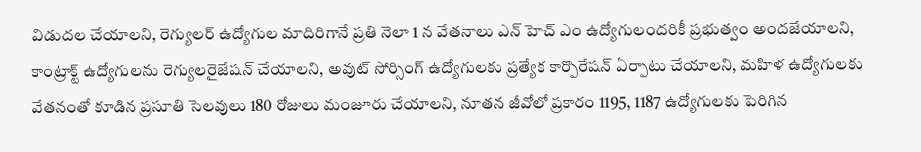విడుదల చేయాలని, రెగ్యులర్ ఉద్యోగుల మాదిరిగానే ప్రతి నెలా 1 న వేతనాలు ఎన్ హెచ్ ఎం ఉద్యోగులందరికీ ప్రభుత్వం అందజేయాలని, కాంట్రాక్ట్ ఉద్యోగులను రెగ్యులరైజేషన్ చేయాలని, అవుట్ సోర్సింగ్ ఉద్యోగులకు ప్రత్యేక కార్పొరేషన్ ఏర్పాటు చేయాలని, మహిళ ఉద్యోగులకు వేతనంతో కూడిన ప్రసూతి సెలవులు 180 రోజులు మంజూరు చేయాలని, నూతన జీవోలో ప్రకారం 1195, 1187 ఉద్యోగులకు పెరిగిన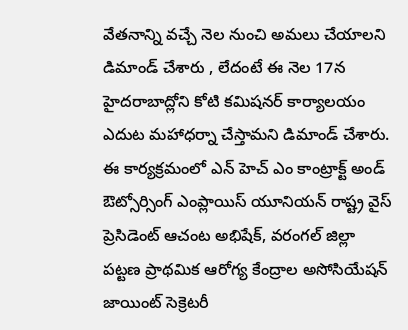వేతనాన్ని వచ్చే నెల నుంచి అమలు చేయాలని డిమాండ్ చేశారు , లేదంటే ఈ నెల 17న హైదరాబాద్లోని కోటి కమిషనర్ కార్యాలయం ఎదుట మహాధర్నా చేస్తామని డిమాండ్ చేశారు. ఈ కార్యక్రమంలో ఎన్ హెచ్ ఎం కాంట్రాక్ట్ అండ్ ఔట్సోర్సింగ్ ఎంప్లాయిస్ యూనియన్ రాష్ట్ర వైస్ ప్రెసిడెంట్ ఆచంట అభిషేక్, వరంగల్ జిల్లా పట్టణ ప్రాథమిక ఆరోగ్య కేంద్రాల అసోసియేషన్ జాయింట్ సెక్రెటరీ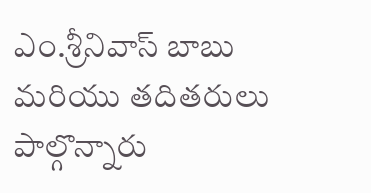ఎం.శ్రీనివాస్ బాబు మరియు తదితరులు పాల్గొన్నారు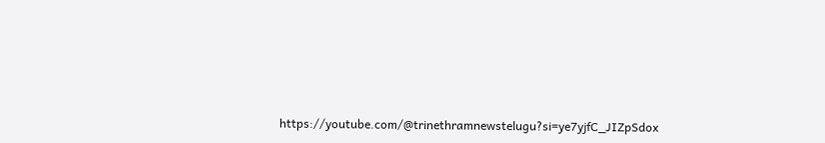https://youtube.com/@trinethramnewstelugu?si=ye7yjfC_JIZpSdox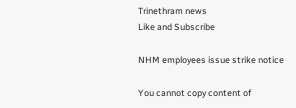Trinethram news
Like and Subscribe

NHM employees issue strike notice

You cannot copy content of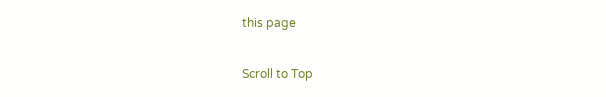this page

Scroll to Top